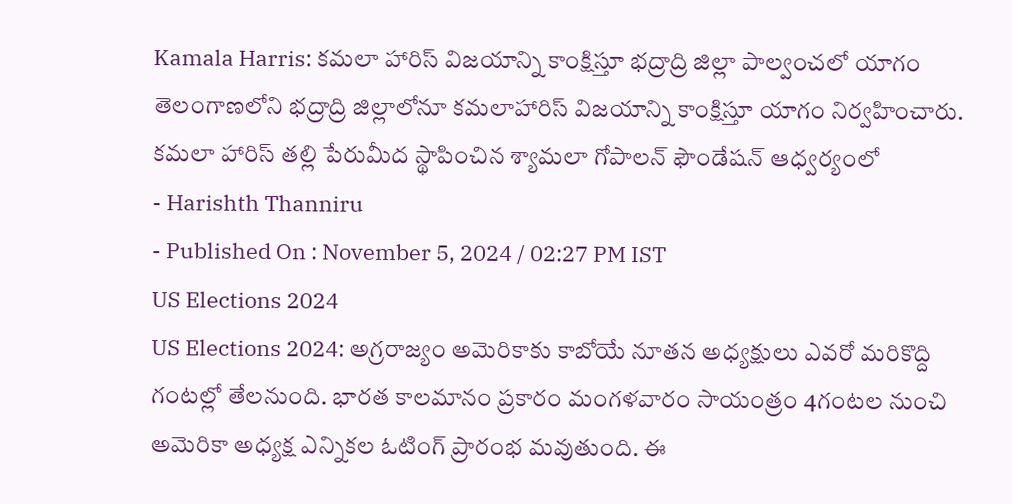Kamala Harris: కమలా హారిస్ విజయాన్ని కాంక్షిస్తూ భద్రాద్రి జిల్లా పాల్వంచలో యాగం
తెలంగాణలోని భద్రాద్రి జిల్లాలోనూ కమలాహారిస్ విజయాన్ని కాంక్షిస్తూ యాగం నిర్వహించారు. కమలా హారిస్ తల్లి పేరుమీద స్థాపించిన శ్యామలా గోపాలన్ ఫౌండేషన్ ఆధ్వర్యంలో
- Harishth Thanniru
- Published On : November 5, 2024 / 02:27 PM IST
US Elections 2024
US Elections 2024: అగ్రరాజ్యం అమెరికాకు కాబోయే నూతన అధ్యక్షులు ఎవరో మరికొద్ది గంటల్లో తేలనుంది. భారత కాలమానం ప్రకారం మంగళవారం సాయంత్రం 4గంటల నుంచి అమెరికా అధ్యక్ష ఎన్నికల ఓటింగ్ ప్రారంభ మవుతుంది. ఈ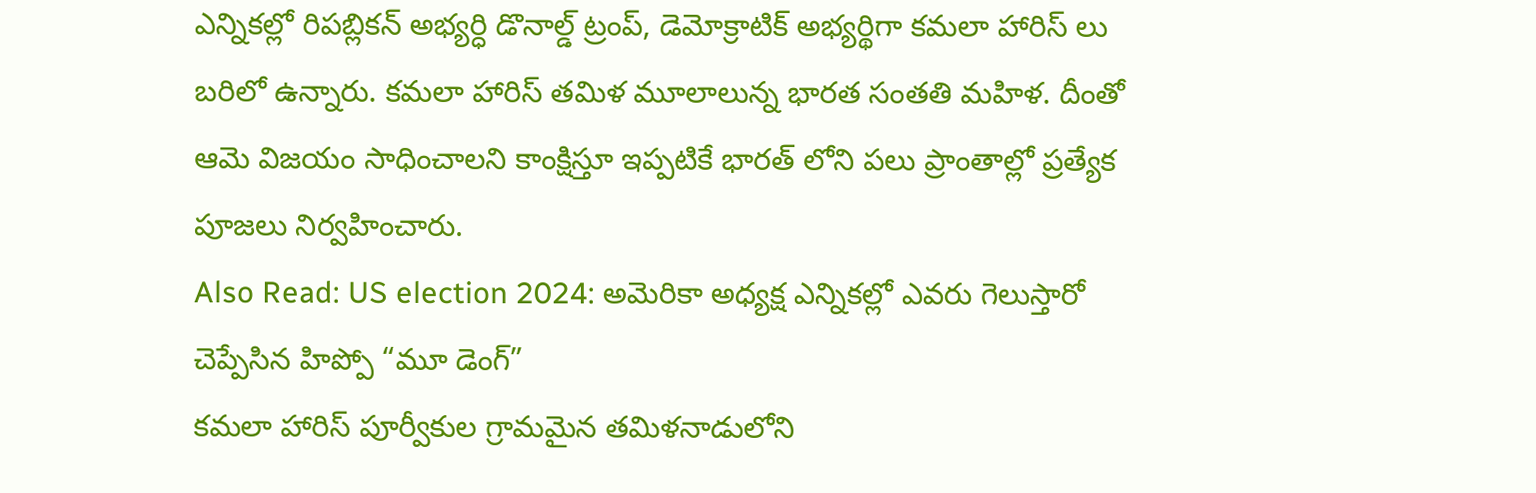ఎన్నికల్లో రిపబ్లికన్ అభ్యర్ధి డొనాల్డ్ ట్రంప్, డెమోక్రాటిక్ అభ్యర్థిగా కమలా హారిస్ లు బరిలో ఉన్నారు. కమలా హారిస్ తమిళ మూలాలున్న భారత సంతతి మహిళ. దీంతో ఆమె విజయం సాధించాలని కాంక్షిస్తూ ఇప్పటికే భారత్ లోని పలు ప్రాంతాల్లో ప్రత్యేక పూజలు నిర్వహించారు.
Also Read: US election 2024: అమెరికా అధ్యక్ష ఎన్నికల్లో ఎవరు గెలుస్తారో చెప్పేసిన హిప్పో “మూ డెంగ్”
కమలా హారిస్ పూర్వీకుల గ్రామమైన తమిళనాడులోని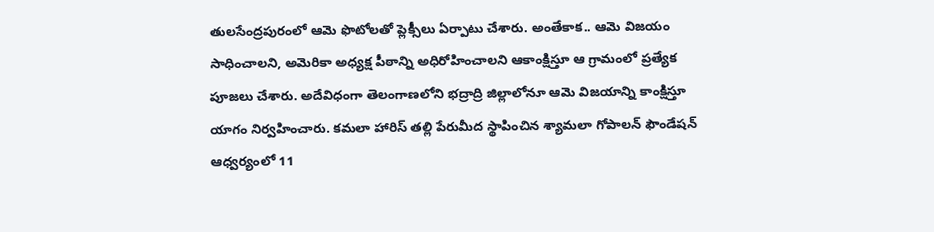తులసేంద్రపురంలో ఆమె ఫొటోలతో ప్లెక్సీలు ఏర్పాటు చేశారు. అంతేకాక.. ఆమె విజయం సాధించాలని, అమెరికా అధ్యక్ష పీఠాన్ని అధిరోహించాలని ఆకాంక్షిస్తూ ఆ గ్రామంలో ప్రత్యేక పూజలు చేశారు. అదేవిధంగా తెలంగాణలోని భద్రాద్రి జిల్లాలోనూ ఆమె విజయాన్ని కాంక్షిస్తూ యాగం నిర్వహించారు. కమలా హారిస్ తల్లి పేరుమీద స్థాపించిన శ్యామలా గోపాలన్ ఫౌండేషన్ ఆధ్వర్యంలో 11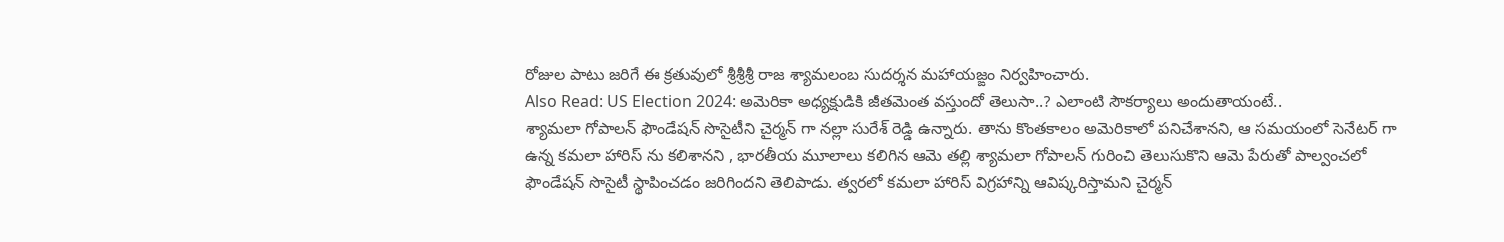రోజుల పాటు జరిగే ఈ క్రతువులో శ్రీశ్రీశ్రీ రాజ శ్యామలంబ సుదర్శన మహాయజ్ఙం నిర్వహించారు.
Also Read: US Election 2024: అమెరికా అధ్యక్షుడికి జీతమెంత వస్తుందో తెలుసా..? ఎలాంటి సౌకర్యాలు అందుతాయంటే..
శ్యామలా గోపాలన్ ఫౌండేషన్ సొసైటీని చైర్మన్ గా నల్లా సురేశ్ రెడ్డి ఉన్నారు. తాను కొంతకాలం అమెరికాలో పనిచేశానని, ఆ సమయంలో సెనేటర్ గా ఉన్న కమలా హారిస్ ను కలిశానని , భారతీయ మూలాలు కలిగిన ఆమె తల్లి శ్యామలా గోపాలన్ గురించి తెలుసుకొని ఆమె పేరుతో పాల్వంచలో ఫౌండేషన్ సొసైటీ స్థాపించడం జరిగిందని తెలిపాడు. త్వరలో కమలా హారిస్ విగ్రహాన్ని ఆవిష్కరిస్తామని చైర్మన్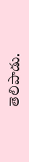తెలిపాడు.